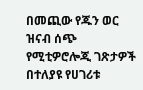በመጪው የጁን ወር ዝናብ ሰጭ የሚቲዎሮሎጂ ገጽታዎች በተለያዩ የሀገሪቱ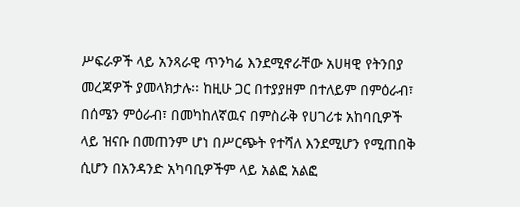ሥፍራዎች ላይ አንጻራዊ ጥንካሬ እንደሚኖራቸው አሀዛዊ የትንበያ መረጃዎች ያመላክታሉ፡፡ ከዚሁ ጋር በተያያዘም በተለይም በምዕራብ፣ በሰሜን ምዕራብ፣ በመካከለኛዉና በምስራቅ የሀገሪቱ አከባቢዎች ላይ ዝናቡ በመጠንም ሆነ በሥርጭት የተሻለ እንደሚሆን የሚጠበቅ ሲሆን በአንዳንድ አካባቢዎችም ላይ አልፎ አልፎ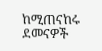ከሚጠናከሩ ደመናዎች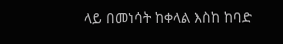ላይ በመነሳት ከቀላል እስከ ከባድ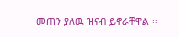መጠን ያለዉ ዝናብ ይኖራቸዋል ፡፡